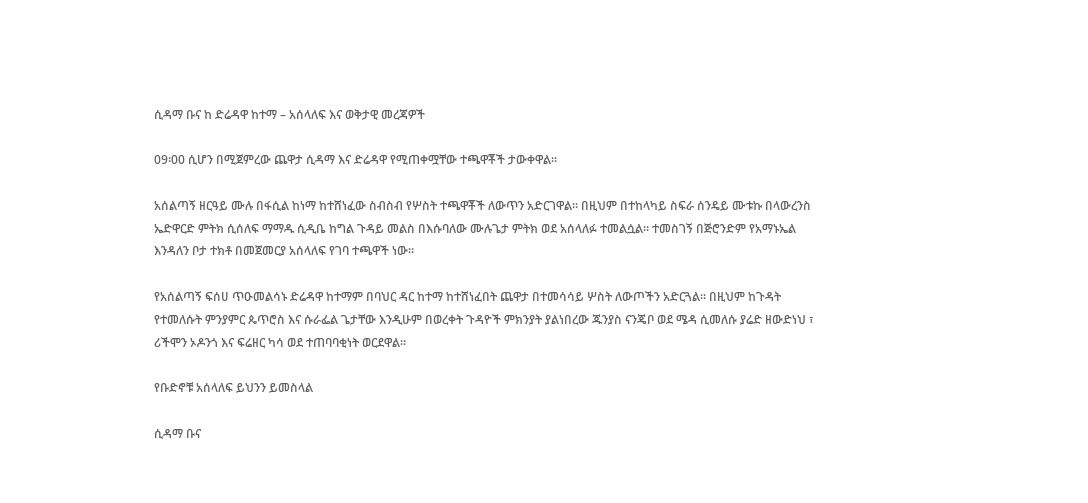ሲዳማ ቡና ከ ድሬዳዋ ከተማ – አሰላለፍ እና ወቅታዊ መረጃዎች

09፡00 ሲሆን በሚጀምረው ጨዋታ ሲዳማ እና ድሬዳዋ የሚጠቀሟቸው ተጫዋቾች ታውቀዋል።

አሰልጣኝ ዘርዓይ ሙሉ በፋሲል ከነማ ከተሸነፈው ስብስብ የሦስት ተጫዋቾች ለውጥን አድርገዋል። በዚህም በተከላካይ ስፍራ ሰንዴይ ሙቱኩ በላውረንስ ኤድዋርድ ምትክ ሲሰለፍ ማማዱ ሲዲቤ ከግል ጉዳይ መልስ በእሱባለው ሙሉጌታ ምትክ ወደ አሰላለፉ ተመልሷል። ተመስገኝ በጅሮንድም የአማኑኤል እንዳለን ቦታ ተክቶ በመጀመርያ አሰላለፍ የገባ ተጫዋች ነው።

የአሰልጣኝ ፍሰሀ ጥዑመልሳኑ ድሬዳዋ ከተማም በባህር ዳር ከተማ ከተሸነፈበት ጨዋታ በተመሳሳይ ሦስት ለውጦችን አድርጓል። በዚህም ከጉዳት የተመለሱት ምንያምር ጴጥሮስ እና ሱራፌል ጌታቸው እንዲሁም በወረቀት ጉዳዮች ምክንያት ያልነበረው ጁንያስ ናንጄቦ ወደ ሜዳ ሲመለሱ ያሬድ ዘውድነህ ፣ ሪችሞን ኦዶንጎ እና ፍሬዘር ካሳ ወደ ተጠባባቂነት ወርደዋል።

የቡድኖቹ አሰላለፍ ይህንን ይመስላል

ሲዳማ ቡና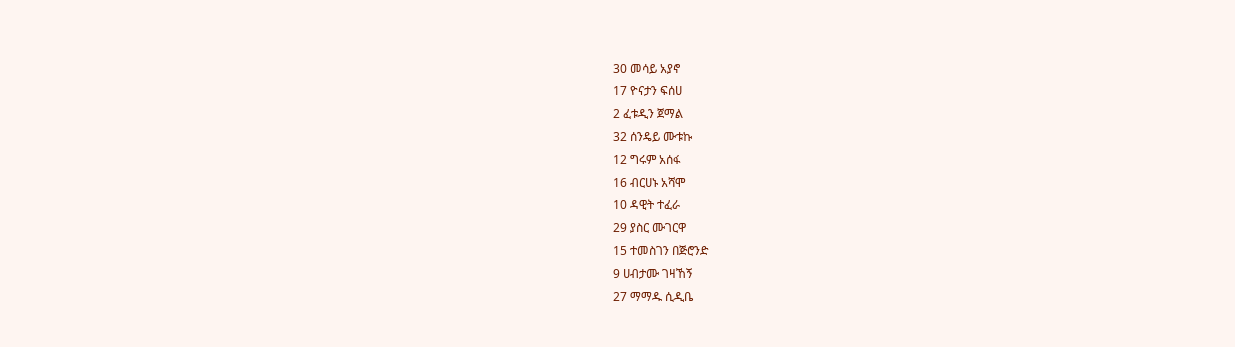30 መሳይ አያኖ
17 ዮናታን ፍሰሀ
2 ፈቱዲን ጀማል
32 ሰንዴይ ሙቱኩ
12 ግሩም አሰፋ
16 ብርሀኑ አሻሞ
10 ዳዊት ተፈራ
29 ያስር ሙገርዋ
15 ተመስገን በጅሮንድ
9 ሀብታሙ ገዛኸኝ
27 ማማዱ ሲዲቤ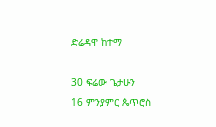ድሬዳዋ ከተማ

30 ፍሬው ጌታሁን
16 ምንያምር ጴጥሮስ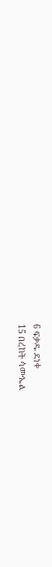6 ፍቃዱ ደነቀ
15 በረከት ሳሙኤል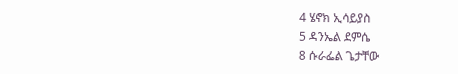4 ሄኖክ ኢሳይያስ
5 ዳንኤል ደምሴ
8 ሱራፌል ጌታቸው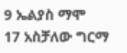9 ኤልያስ ማሞ
17 አስቻለው ግርማ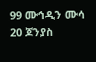99 ሙኅዲን ሙሳ
20 ጆንያስ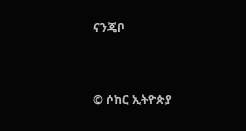ናንጄቦ


© ሶከር ኢትዮጵያ